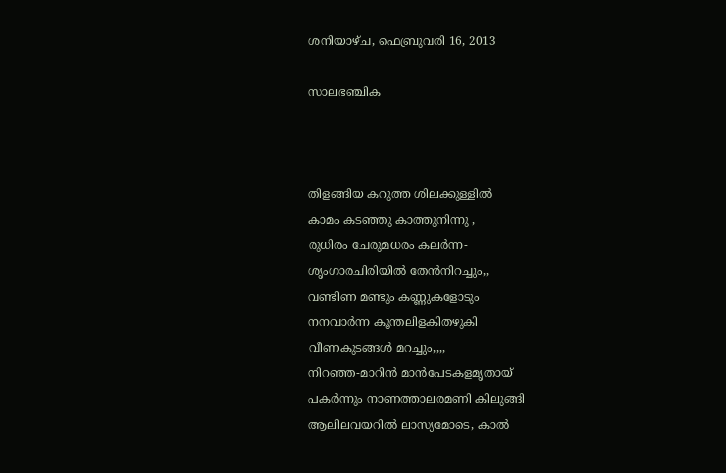ശനിയാഴ്‌ച, ഫെബ്രുവരി 16, 2013

സാലഭഞ്ചിക



തിളങ്ങിയ കറുത്ത ശിലക്കുള്ളില്‍
കാമം കടഞ്ഞു കാത്തുനിന്നു ,
രുധിരം ചേരുമധരം കലര്‍ന്ന-
ശൃംഗാരചിരിയില്‍ തേന്‍നിറച്ചും,,
വണ്ടിണ മണ്ടും കണ്ണുകളോടും
നനവാര്‍ന്ന കൂന്തലിളകിതഴുകി
വീണകുടങ്ങള്‍ മറച്ചും,,,,
നിറഞ്ഞ-മാറിന്‍ മാന്‍പേടകളമൃതായ്
പകര്‍ന്നും നാണത്താലരമണി കിലുങ്ങി
ആലിലവയറില്‍ ലാസ്യമോടെ, കാല്‍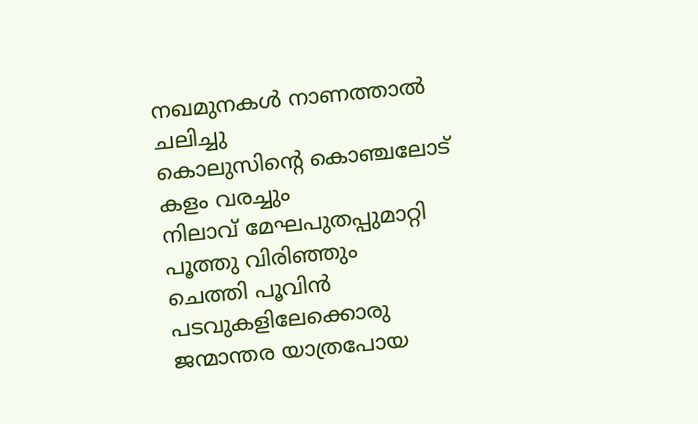നഖമുനകള്‍ നാണത്താല്‍ ചലിച്ചു
കൊലുസിന്റെ കൊഞ്ചലോട് കളം വരച്ചും
നിലാവ് മേഘപുതപ്പുമാറ്റി പൂത്തു വിരിഞ്ഞും
ചെത്തി പൂവിന്‍ പടവുകളിലേക്കൊരു
ജന്മാന്തര യാത്രപോയ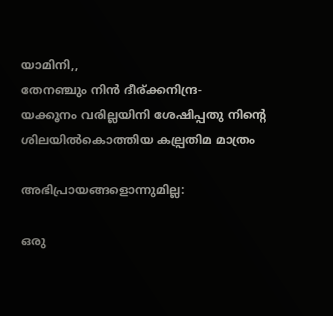യാമിനി,,
തേനഞ്ചും നിന്‍ ദീര്ക്കനിന്ദ്ര-
യക്കൂനം വരില്ലയിനി ശേഷിപ്പതു നിന്റെ
ശിലയില്‍കൊത്തിയ കല്പ്രതിമ മാത്രം

അഭിപ്രായങ്ങളൊന്നുമില്ല:

ഒരു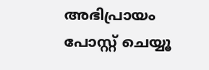അഭിപ്രായം പോസ്റ്റ് ചെയ്യൂ